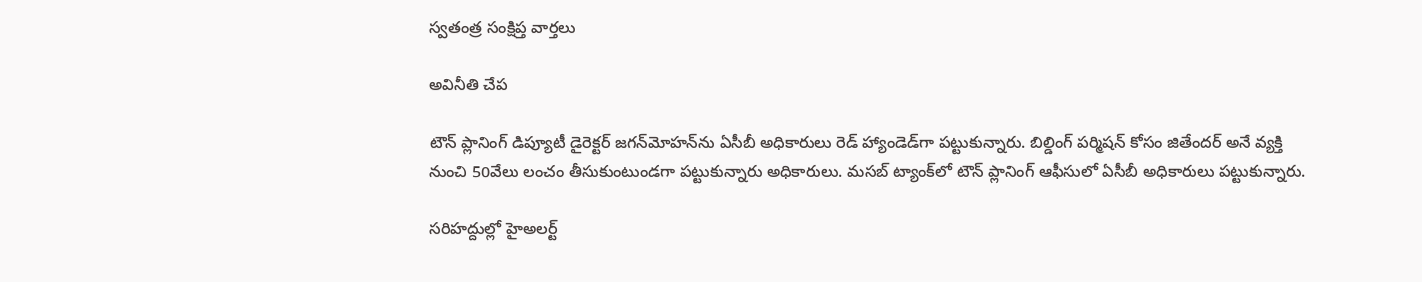స్వతంత్ర సంక్షిప్త వార్తలు

అవినీతి చేప

టౌన్ ప్లానింగ్ డిప్యూటీ డైరెక్టర్ జగన్‌మోహన్‌ను ఏసీబీ అధికారులు రెడ్‌ హ్యాండెడ్‌గా పట్టుకున్నారు. బిల్డింగ్ పర్మిషన్ కోసం జితేందర్ అనే వ్యక్తి నుంచి 50వేలు లంచం తీసుకుంటుండగా పట్టుకున్నారు అధికారులు. మసబ్‌ ట్యాంక్‌లో టౌన్‌ ప్లానింగ్ ఆఫీసులో ఏసీబీ అధికారులు పట్టుకున్నారు.

సరిహద్దుల్లో హైఅలర్ట్‌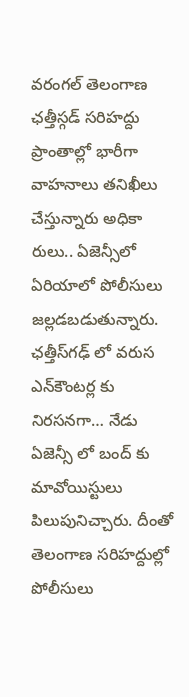వరంగల్ తెలంగాణ ఛత్తీస్గడ్ సరిహద్దు ప్రాంతాల్లో భారీగా వాహనాలు తనిఖీలు చేస్తున్నారు అధికా రులు.. ఏజెన్సీలో ఏరియాలో పోలీసులు జల్లడబడుతున్నారు. ఛత్తీస్‌గఢ్‌ లో వరుస ఎన్‌కౌంటర్ల కు నిరసనగా… నేడు ఏజెన్సీ లో బంద్ కు మావోయిస్టులు పిలుపునిచ్చారు. దీంతో తెలంగాణ సరిహద్దుల్లో పోలీసులు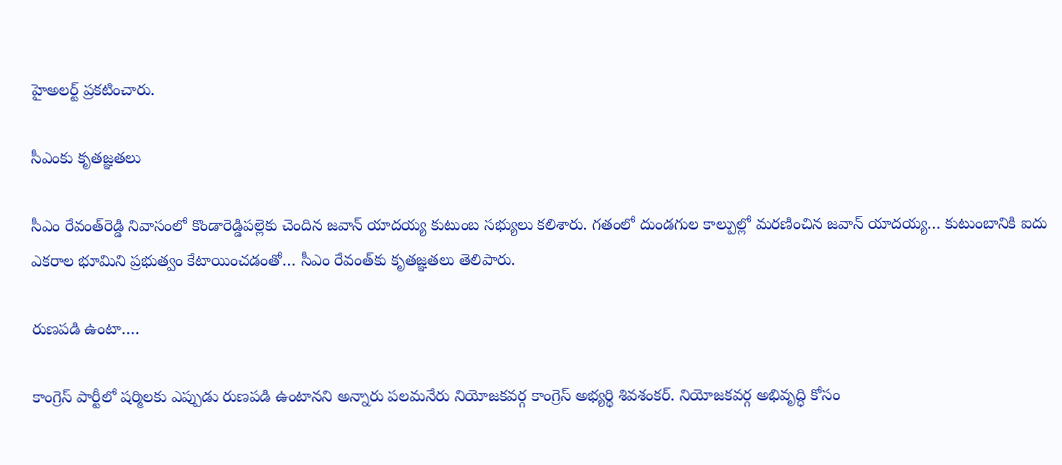హైఅలర్ట్ ప్రకటించారు.

సీఎంకు కృతజ్ఞతలు

సీఎం రేవంత్‌రెడ్డి నివాసంలో కొండారెడ్డిపల్లెకు చెందిన జవాన్‌ యాదయ్య కుటుంబ సభ్యులు కలిశారు. గతంలో దుండగుల కాల్పుల్లో మరణించిన జవాన్ యాదయ్య… కుటుంబానికి ఐదు ఎకరాల భూమిని ప్రభుత్వం కేటాయించడంతో… సీఎం రేవంత్‌కు కృతజ్ఞతలు తెలిపారు.

రుణపడి ఉంటా….

కాంగ్రెస్‌ పార్టీలో షర్మిలకు ఎప్పుడు రుణపడి ఉంటానని అన్నారు పలమనేరు నియోజకవర్గ కాంగ్రెస్ అభ్యర్థి శివశంకర్. నియోజకవర్గ అభివృద్ధి కోసం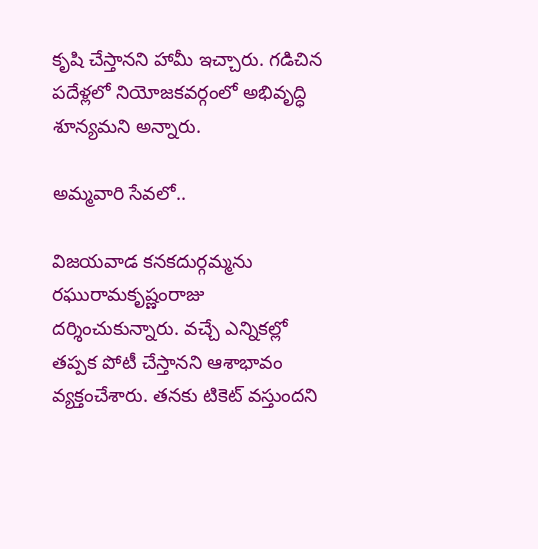కృషి చేస్తానని హామీ ఇచ్చారు. గడిచిన పదేళ్లలో నియోజకవర్గంలో అభివృద్ధి శూన్యమని అన్నారు.

అమ్మవారి సేవలో..

విజయవాడ కనకదుర్గమ్మను రఘురామకృష్ణంరాజు దర్శించుకున్నారు. వచ్చే ఎన్నికల్లో తప్పక పోటీ చేస్తానని ఆశాభావం వ్యక్తంచేశారు. తనకు టికెట్ వస్తుందని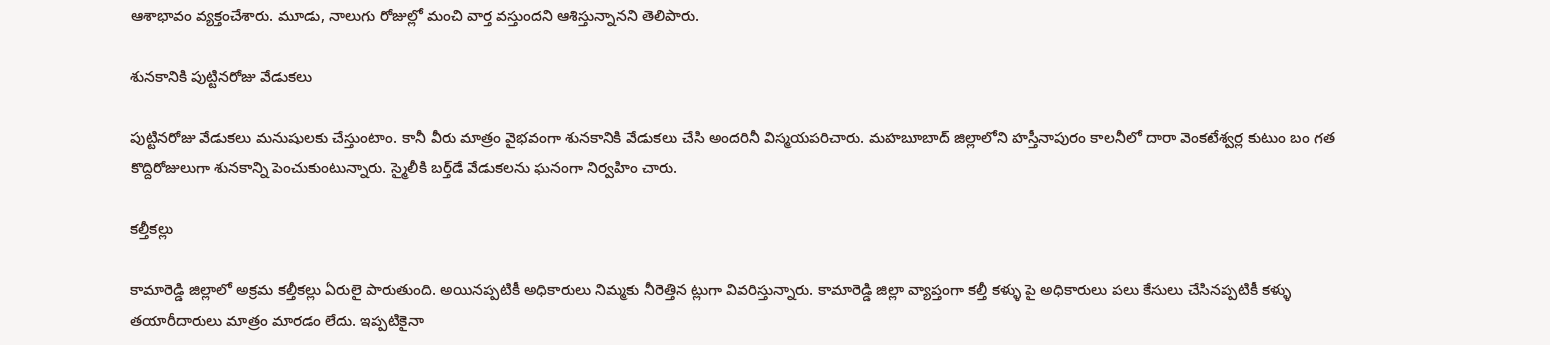ఆశాభావం వ్యక్తంచేశారు. మూడు, నాలుగు రోజుల్లో మంచి వార్త వస్తుందని ఆశిస్తున్నానని తెలిపారు.

శునకానికి పుట్టినరోజు వేడుకలు

పుట్టినరోజు వేడుకలు మనుషులకు చేస్తుంటాం. కానీ వీరు మాత్రం వైభవంగా శునకానికి వేడుకలు చేసి అందరినీ విస్మయపరిచారు. మహబూబాద్ జిల్లాలోని హస్తీనాపురం కాలనీలో దారా వెంకటేశ్వర్ల కుటుం బం గత కొద్దిరోజులుగా శునకాన్ని పెంచుకుంటున్నారు. స్మైలీకి బర్త్‌డే వేడుకలను ఘనంగా నిర్వహిం చారు.

కల్తీకల్లు

కామారెడ్డి జిల్లాలో అక్రమ కల్తీకల్లు ఏరులై పారుతుంది. అయినప్పటికీ అధికారులు నిమ్మకు నీరెత్తిన ట్లుగా వివరిస్తున్నారు. కామారెడ్డి జిల్లా వ్యాప్తంగా కల్తీ కళ్ళు పై అధికారులు పలు కేసులు చేసినప్పటికీ కళ్ళు తయారీదారులు మాత్రం మారడం లేదు. ఇప్పటికైనా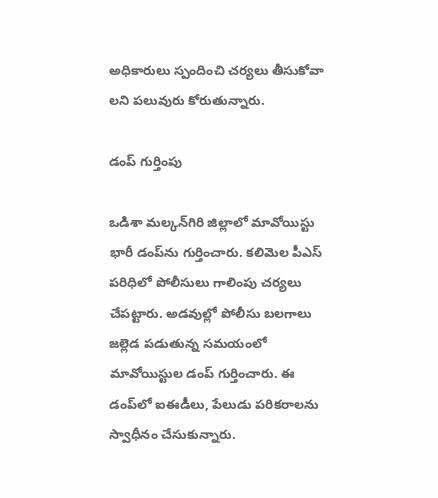అధికారులు స్పందించి చర్యలు తీసుకోవా లని పలువురు కోరుతున్నారు.

డంప్ గుర్తింపు

ఒడిశా మల్కన్‌గిరి జిల్లాలో మావోయిస్టు భారీ డంప్‌ను గుర్తించారు. కలిమెల పీఎస్ పరిధిలో పోలీసులు గాలింపు చర్యలు చేపట్టారు. అడవుల్లో పోలీసు బలగాలు జల్లెడ పడుతున్న సమయంలో మావోయిస్టుల డంప్‌ గుర్తించారు. ఈ డంప్‌లో ఐఈడీలు, పేలుడు పరికరాలను స్వాధీనం చేసుకున్నారు.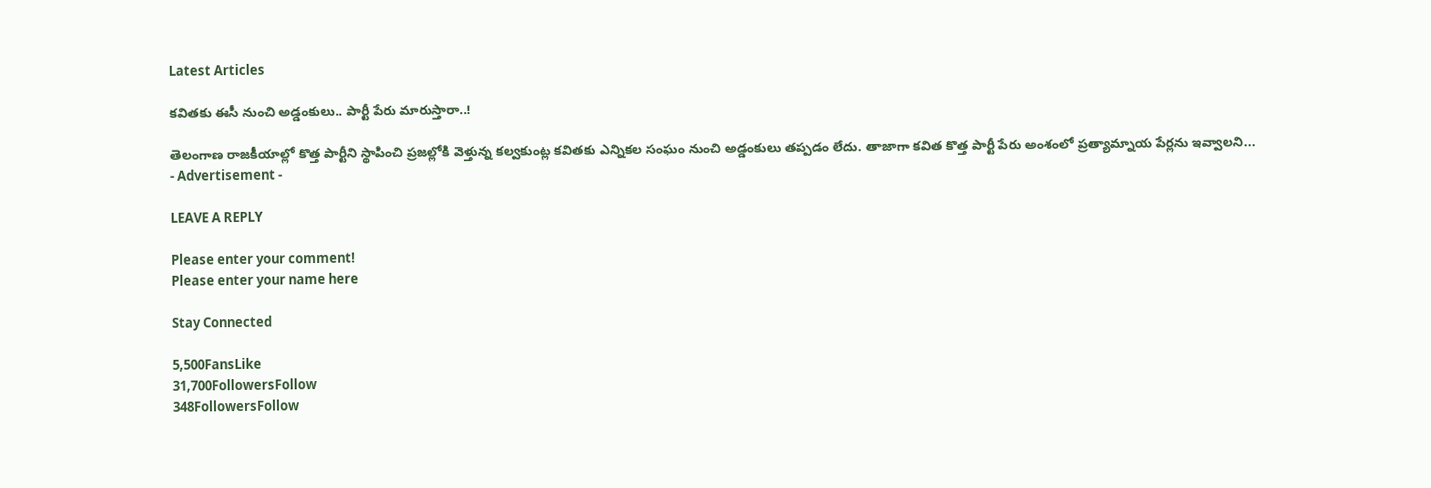Latest Articles

కవితకు ఈసీ నుంచి అడ్డంకులు.. పార్టీ పేరు మారుస్తారా..!

తెలంగాణ రాజకీయాల్లో కొత్త పార్టీని స్థాపించి ప్రజల్లోకి వెళ్తున్న కల్వకుంట్ల కవితకు ఎన్నికల సంఘం నుంచి అడ్డంకులు తప్పడం లేదు. తాజాగా కవిత కొత్త పార్టీ పేరు అంశంలో ప్రత్యామ్నాయ పేర్లను ఇవ్వాలని...
- Advertisement -

LEAVE A REPLY

Please enter your comment!
Please enter your name here

Stay Connected

5,500FansLike
31,700FollowersFollow
348FollowersFollow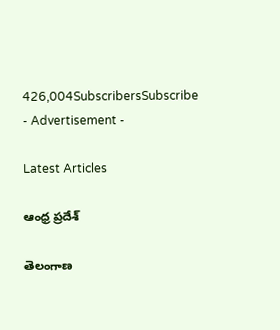426,004SubscribersSubscribe
- Advertisement -

Latest Articles

ఆంధ్ర ప్రదేశ్

తెలంగాణ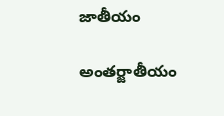జాతీయం

అంతర్జాతీయం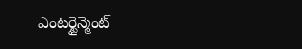ఎంటర్టైన్మెంట్